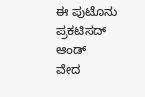ಈ ಪುಟೊನು ಪ್ರಕಟಿಸದ್ ಆಂಡ್
ವೇದ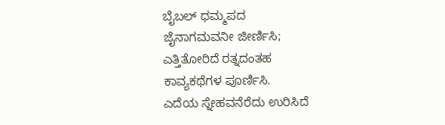ಬೈಬಲ್ ಧಮ್ಮಪದ
ಜೈನಾಗಮವನೀ ಜೀರ್ಣಿಸಿ;
ಎತ್ತಿತೋರಿದೆ ರತ್ನದಂತಹ
ಕಾವ್ಯಕಥೆಗಳ ಪೂರ್ಣಿಸಿ.
ಎದೆಯ ಸ್ನೇಹವನೆರೆದು ಉರಿಸಿದೆ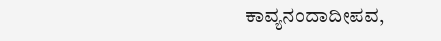ಕಾವ್ಯನಂದಾದೀಪವ,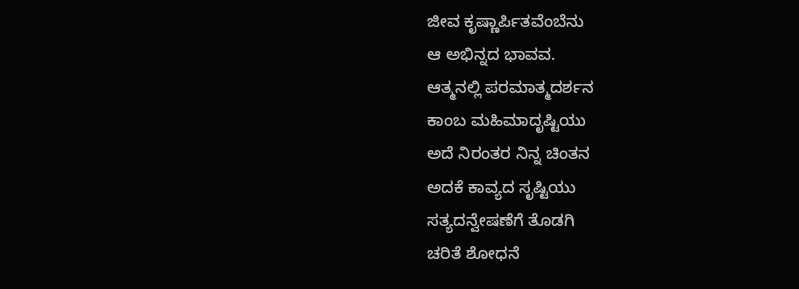ಜೀವ ಕೃಷ್ಣಾರ್ಪಿತವೆಂಬೆನು
ಆ ಅಭಿನ್ನದ ಭಾವವ.
ಆತ್ಮನಲ್ಲಿ ಪರಮಾತ್ಮದರ್ಶನ
ಕಾಂಬ ಮಹಿಮಾದೃಷ್ಟಿಯು
ಅದೆ ನಿರಂತರ ನಿನ್ನ ಚಿಂತನ
ಅದಕೆ ಕಾವ್ಯದ ಸೃಷ್ಟಿಯು
ಸತ್ಯದನ್ವೇಷಣೆಗೆ ತೊಡಗಿ
ಚರಿತೆ ಶೋಧನೆ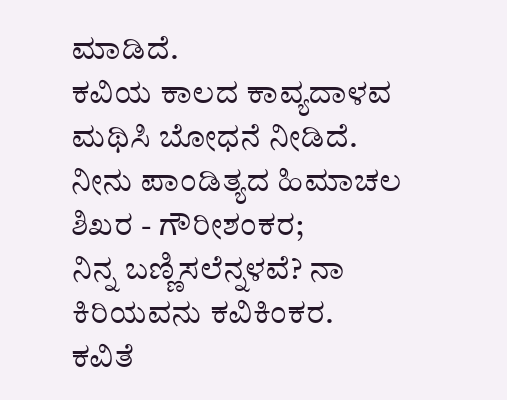ಮಾಡಿದೆ.
ಕವಿಯ ಕಾಲದ ಕಾವ್ಯದಾಳವ
ಮಥಿಸಿ ಬೋಧನೆ ನೀಡಿದೆ.
ನೀನು ಪಾಂಡಿತ್ಯದ ಹಿಮಾಚಲ
ಶಿಖರ - ಗೌರೀಶಂಕರ;
ನಿನ್ನ ಬಣ್ಣಿಸಲೆನ್ನಳವೆ? ನಾ
ಕಿರಿಯವನು ಕವಿಕಿಂಕರ.
ಕವಿತೆ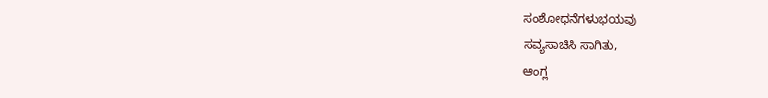ಸಂಶೋಧನೆಗಳುಭಯವು
ಸವ್ಯಸಾಚಿಸಿ ಸಾಗಿತು,
ಆಂಗ್ಲ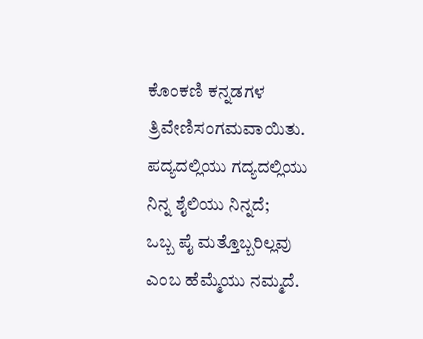ಕೊಂಕಣಿ ಕನ್ನಡಗಳ
ತ್ರಿವೇಣಿಸಂಗಮವಾಯಿತು.
ಪದ್ಯದಲ್ಲಿಯು ಗದ್ಯದಲ್ಲಿಯು
ನಿನ್ನ ಶೈಲಿಯು ನಿನ್ನದೆ;
ಒಬ್ಬ ಪೈ ಮತ್ತೊಬ್ಬರಿಲ್ಲವು
ಎಂಬ ಹೆಮ್ಮೆಯು ನಮ್ಮದೆ.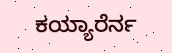ಕಯ್ಯಾರೆರ್ನ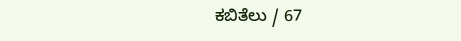ಕಬಿತೆಲು / 67